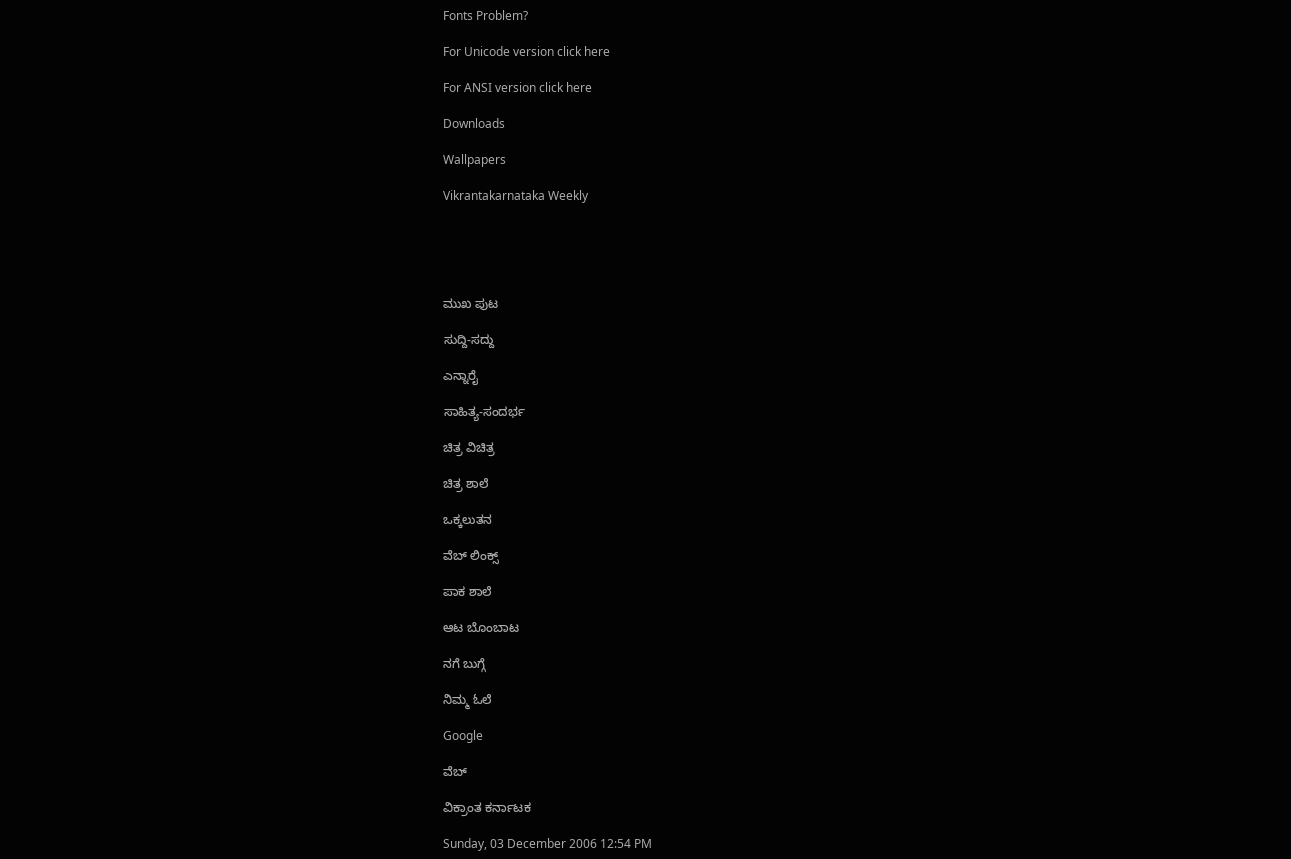Fonts Problem?

For Unicode version click here

For ANSI version click here

Downloads

Wallpapers

Vikrantakarnataka Weekly





ಮುಖ ಪುಟ

ಸುದ್ದಿ-ಸದ್ದು

ಎನ್ನಾರೈ

ಸಾಹಿತ್ಯ-ಸಂದರ್ಭ

ಚಿತ್ರ ವಿಚಿತ್ರ

ಚಿತ್ರ ಶಾಲೆ

ಒಕ್ಕಲುತನ

ವೆಬ್ ಲಿಂಕ್ಸ್

ಪಾಕ ಶಾಲೆ

ಆಟ ಬೊಂಬಾಟ

ನಗೆ ಬುಗ್ಗೆ

ನಿಮ್ಮ ಓಲೆ

Google

ವೆಬ್

ವಿಕ್ರಾಂತ ಕರ್ನಾಟಕ

Sunday, 03 December 2006 12:54 PM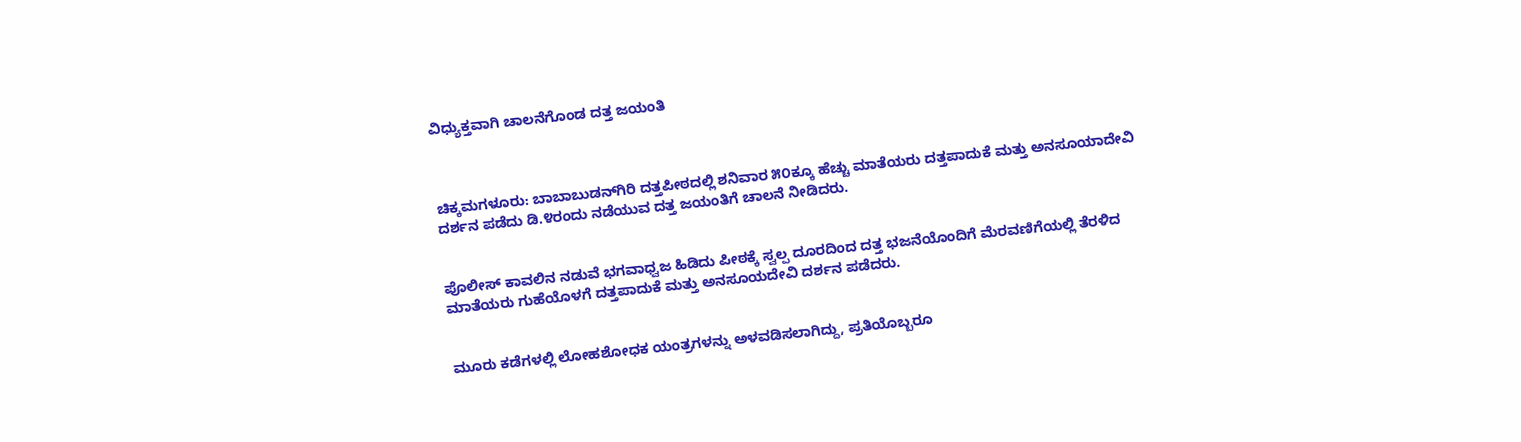ವಿಧ್ಯುಕ್ತವಾಗಿ ಚಾಲನೆಗೊಂಡ ದತ್ತ ಜಯಂತಿ



ಚಿಕ್ಕಮಗಳೂರು: ಬಾಬಾಬುಡನ್‌ಗಿರಿ ದತ್ತಪೀಠದಲ್ಲಿ ಶನಿವಾರ ೫೦ಕ್ಕೂ ಹೆಚ್ಚು ಮಾತೆಯರು ದತ್ತಪಾದುಕೆ ಮತ್ತು ಅನಸೂಯಾದೇವಿ ದರ್ಶನ ಪಡೆದು ಡಿ.೪ರಂದು ನಡೆಯುವ ದತ್ತ ಜಯಂತಿಗೆ ಚಾಲನೆ ನೀಡಿದರು.


ಪೊಲೀಸ್ ಕಾವಲಿನ ನಡುವೆ ಭಗವಾಧ್ವಜ ಹಿಡಿದು ಪೀಠಕ್ಕೆ ಸ್ವಲ್ಪ ದೂರದಿಂದ ದತ್ತ ಭಜನೆಯೊಂದಿಗೆ ಮೆರವಣಿಗೆಯಲ್ಲಿ ತೆರಳಿದ ಮಾತೆಯರು ಗುಹೆಯೊಳಗೆ ದತ್ತಪಾದುಕೆ ಮತ್ತು ಅನಸೂಯದೇವಿ ದರ್ಶನ ಪಡೆದರು.


ಮೂರು ಕಡೆಗಳಲ್ಲಿ ಲೋಹಶೋಧಕ ಯಂತ್ರಗಳನ್ನು ಅಳವಡಿಸಲಾಗಿದ್ದು, ಪ್ರತಿಯೊಬ್ಬರೂ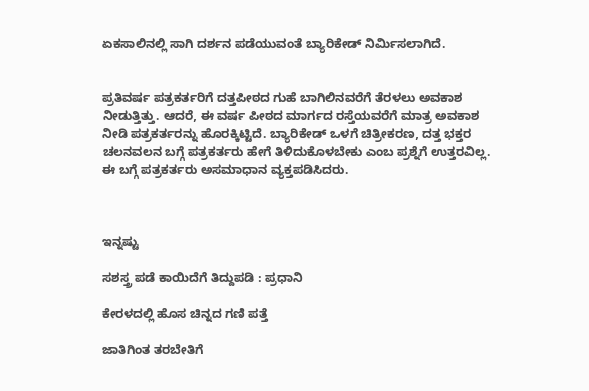ಏಕಸಾಲಿನಲ್ಲಿ ಸಾಗಿ ದರ್ಶನ ಪಡೆಯುವಂತೆ ಬ್ಯಾರಿಕೇಡ್ ನಿರ್ಮಿಸಲಾಗಿದೆ.


ಪ್ರತಿವರ್ಷ ಪತ್ರಕರ್ತರಿಗೆ ದತ್ತಪೀಠದ ಗುಹೆ ಬಾಗಿಲಿನವರೆಗೆ ತೆರಳಲು ಅವಕಾಶ ನೀಡುತ್ತಿತ್ತು. ಆದರೆ, ಈ ವರ್ಷ ಪೀಠದ ಮಾರ್ಗದ ರಸ್ತೆಯವರೆಗೆ ಮಾತ್ರ ಅವಕಾಶ ನೀಡಿ ಪತ್ರಕರ್ತರನ್ನು ಹೊರಕ್ಕಿಟ್ಟಿದೆ. ಬ್ಯಾರಿಕೇಡ್ ಒಳಗೆ ಚಿತ್ರೀಕರಣ, ದತ್ತ ಭಕ್ತರ ಚಲನವಲನ ಬಗ್ಗೆ ಪತ್ರಕರ್ತರು ಹೇಗೆ ತಿಳಿದುಕೊಳಬೇಕು ಎಂಬ ಪ್ರಶ್ನೆಗೆ ಉತ್ತರವಿಲ್ಲ. ಈ ಬಗ್ಗೆ ಪತ್ರಕರ್ತರು ಅಸಮಾಧಾನ ವ್ಯಕ್ತಪಡಿಸಿದರು.



ಇನ್ನಷ್ಟು

ಸಶಸ್ತ್ರ ಪಡೆ ಕಾಯಿದೆಗೆ ತಿದ್ದುಪಡಿ : ಪ್ರಧಾನಿ

ಕೇರಳದಲ್ಲಿ ಹೊಸ ಚಿನ್ನದ ಗಣಿ ಪತ್ತೆ

ಜಾತಿಗಿಂತ ತರಬೇತಿಗೆ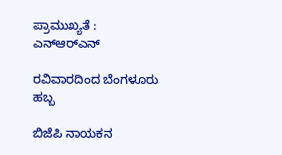ಪ್ರಾಮುಖ್ಯತೆ : ಎನ್‌ಆರ್‌ಎನ್

ರವಿವಾರದಿಂದ ಬೆಂಗಳೂರು ಹಬ್ಬ

ಬಿಜೆಪಿ ನಾಯಕನ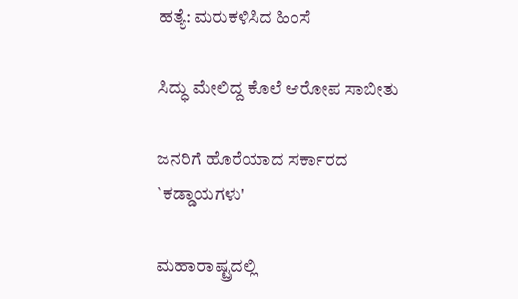ಹತ್ಯೆ: ಮರುಕಳಿಸಿದ ಹಿಂಸೆ

ಸಿದ್ಧು ಮೇಲಿದ್ದ ಕೊಲೆ ಆರೋಪ ಸಾಬೀತು

ಜನರಿಗೆ ಹೊರೆಯಾದ ಸರ್ಕಾರದ `ಕಡ್ಡಾಯಗಳು'

ಮಹಾರಾಷ್ಟ್ರದಲ್ಲಿ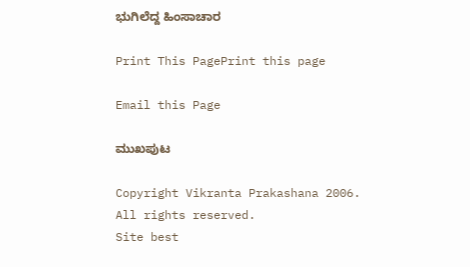ಭುಗಿಲೆದ್ದ ಹಿಂಸಾಚಾರ

Print This PagePrint this page

Email this Page

ಮುಖಪುಟ

Copyright Vikranta Prakashana 2006. All rights reserved.
Site best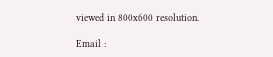viewed in 800x600 resolution.

Email :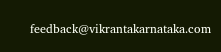feedback@vikrantakarnataka.com